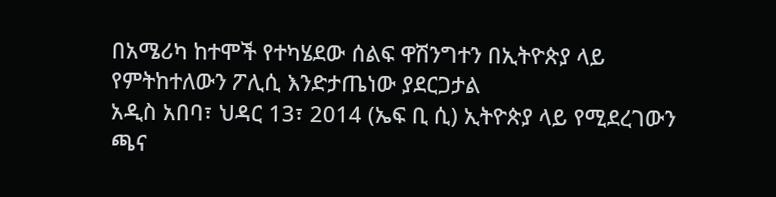በአሜሪካ ከተሞች የተካሄደው ሰልፍ ዋሽንግተን በኢትዮጵያ ላይ የምትከተለውን ፖሊሲ እንድታጤነው ያደርጋታል
አዲስ አበባ፣ ህዳር 13፣ 2014 (ኤፍ ቢ ሲ) ኢትዮጵያ ላይ የሚደረገውን ጫና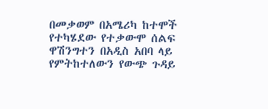በመቃወም በአሜሪካ ከተሞች የተካሄደው የተቃውሞ ሰልፍ ዋሽንግተን በአዲስ አበባ ላይ የምትከተለውን የውጭ ጉዳይ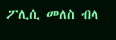ፖሊሲ መለስ ብላ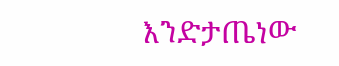እንድታጤነው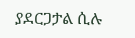ያደርጋታል ሲሉ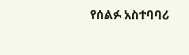የሰልፉ አስተባባሪ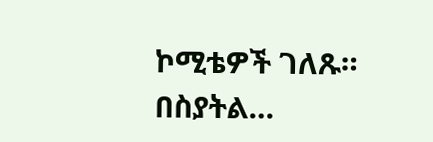ኮሚቴዎች ገለጹ።
በስያትል…